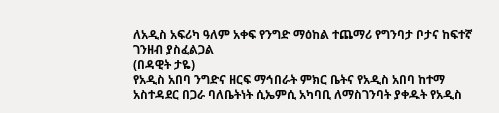ለአዲስ አፍሪካ ዓለም አቀፍ የንግድ ማዕከል ተጨማሪ የግንባታ ቦታና ከፍተኛ ገንዘብ ያስፈልጋል
(በዳዊት ታዬ)
የአዲስ አበባ ንግድና ዘርፍ ማኅበራት ምክር ቤትና የአዲስ አበባ ከተማ አስተዳደር በጋራ ባለቤትነት ሲኤምሲ አካባቢ ለማስገንባት ያቀዱት የአዲስ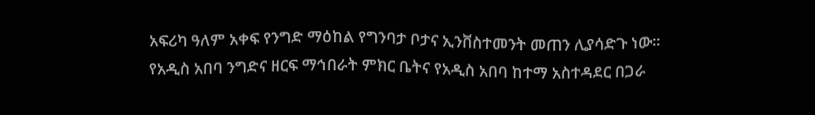አፍሪካ ዓለም አቀፍ የንግድ ማዕከል የግንባታ ቦታና ኢንቨስተመንት መጠን ሊያሳድጉ ነው፡፡
የአዲስ አበባ ንግድና ዘርፍ ማኅበራት ምክር ቤትና የአዲስ አበባ ከተማ አስተዳደር በጋራ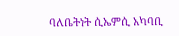ባለቤትነት ሲኤምሲ አካባቢ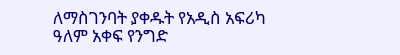ለማስገንባት ያቀዱት የአዲስ አፍሪካ ዓለም አቀፍ የንግድ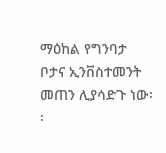ማዕከል የግንባታ ቦታና ኢንቨስተመንት መጠን ሊያሳድጉ ነው፡፡